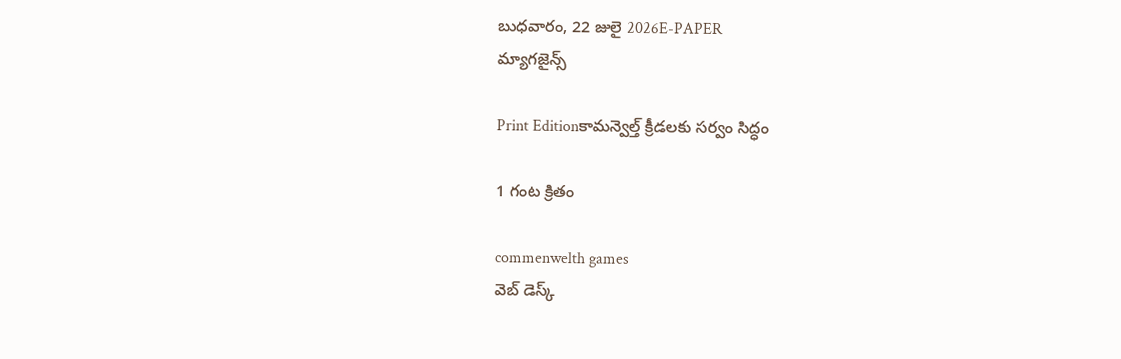బుధవారం, 22 జులై 2026E-PAPER
మ్యాగజైన్స్

Print Editionకామన్వెల్త్‌ ‌క్రీడలకు సర్వం సిద్ధం

1 గంట క్రితం

commenwelth games
వెబ్ డెస్క్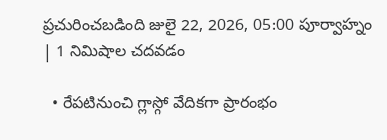ప్రచురించబడింది జులై 22, 2026, 05:00 పూర్వాహ్నం | 1 నిమిషాల చదవడం

  • రేపటినుంచి గ్లాస్గో వేదికగా ప్రారంభం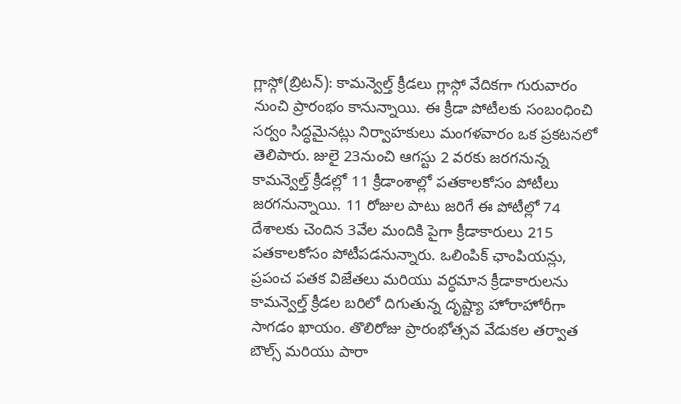గ్లాస్గో(బ్రిటన్‌): కామన్వెల్త్‌ ‌క్రీడలు గ్లాస్గో వేదికగా గురువారం నుంచి ప్రారంభం కానున్నాయి. ఈ క్రీడా పోటీలకు సంబంధించి సర్వం సిద్ధమైనట్లు నిర్వాహకులు మంగళవారం ఒక ప్రకటనలో తెలిపారు. జులై 23నుంచి ఆగస్టు 2 వరకు జరగనున్న కామన్వెల్త్‌ ‌క్రీడల్లో 11 క్రీడాంశాల్లో పతకాలకోసం పోటీలు జరగనున్నాయి. 11 రోజుల పాటు జరిగే ఈ పోటీల్లో 74 దేశాలకు చెందిన 3వేల మందికి పైగా క్రీడాకారులు 215 పతకాలకోసం పోటీపడనున్నారు. ఒలింపిక్ ఛాంపియన్లు, ప్రపంచ పతక విజేతలు మరియు వర్ధమాన క్రీడాకారులను కామన్వెల్త్‌ ‌క్రీడల బరిలో దిగుతున్న దృష్ట్యా హోరాహోరీగా సాగడం ఖాయం. తొలిరోజు ప్రారంభోత్సవ వేడుకల తర్వాత బౌల్స్ మరియు పారా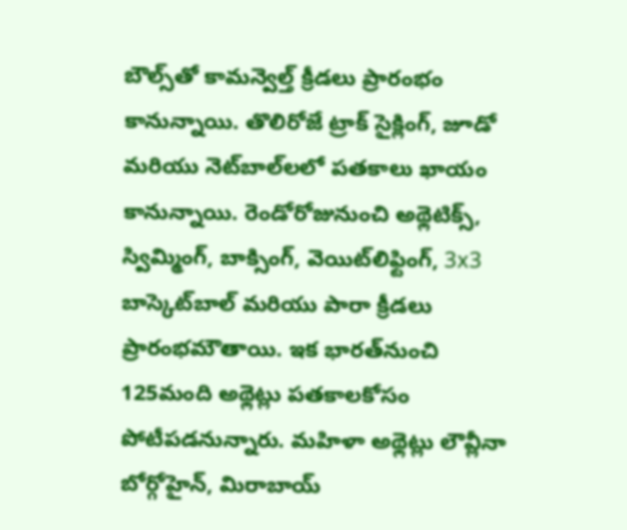బౌల్స్‌తో కామన్వెల్త్‌ ‌క్రీడలు ప్రారంభం కానున్నాయి. తొలిరోజే ట్రాక్ సైక్లింగ్, జూడో మరియు నెట్‌బాల్‌లలో పతకాలు ఖాయం కానున్నాయి. రెండోరోజునుంచి అథ్లెటిక్స్, స్విమ్మింగ్, బాక్సింగ్, వెయిట్‌లిఫ్టింగ్, 3x3 బాస్కెట్‌బాల్ మరియు పారా క్రీడలు ప్రారంభమౌతాయి. ఇక భారత్‌‌నుంచి 125మంది అథ్లెట్లు పతకాలకోసం పోటీపడనున్నారు. మహిళా అథ్లెట్లు లౌవ్లీనా బోర్గోహైన్, మిరాబాయ్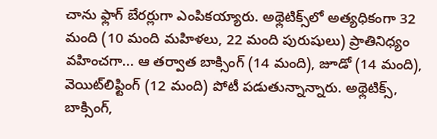చాను ఫ్లాగ్ బేరర్లుగా ఎంపికయ్యారు. అథ్లెటిక్స్‌లో అత్యధికంగా 32 మంది (10 మంది మహిళలు, 22 మంది పురుషులు) ప్రాతినిధ్యం వహించగా... ఆ తర్వాత బాక్సింగ్ (14 మంది), జూడో (14 మంది), వెయిట్‌లిఫ్టింగ్ (12 మంది) పోటీ పడుతున్నాన్నారు. అథ్లెటిక్స్, బాక్సింగ్,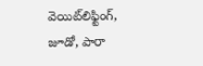వెయిట్‌లిఫ్టింగ్, జూడో, పారా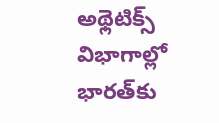అథ్లెటిక్స్ విభాగాల్లో భారత్‌కు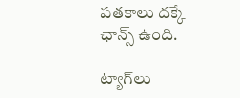పతకాలు దక్కే ఛాన్స్‌ ఉంది.

ట్యాగ్‌లు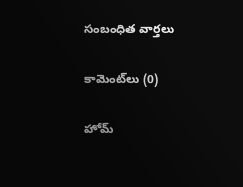సంబంధిత వార్తలు

కామెంట్‌లు (0)

హోమ్